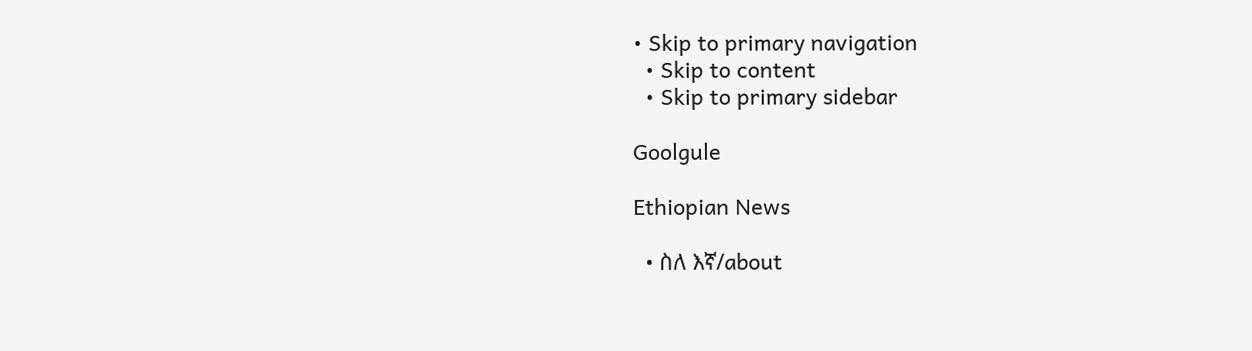• Skip to primary navigation
  • Skip to content
  • Skip to primary sidebar

Goolgule

Ethiopian News

  • ስለ እኛ/about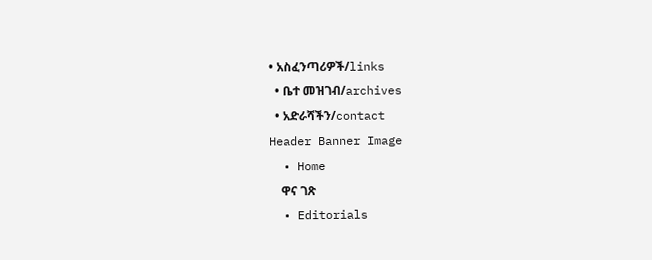• አስፈንጣሪዎች/links
  • ቤተ መዝገብ/archives
  • አድራሻችን/contact
Header Banner Image
  • Home
    ዋና ገጽ
  • Editorials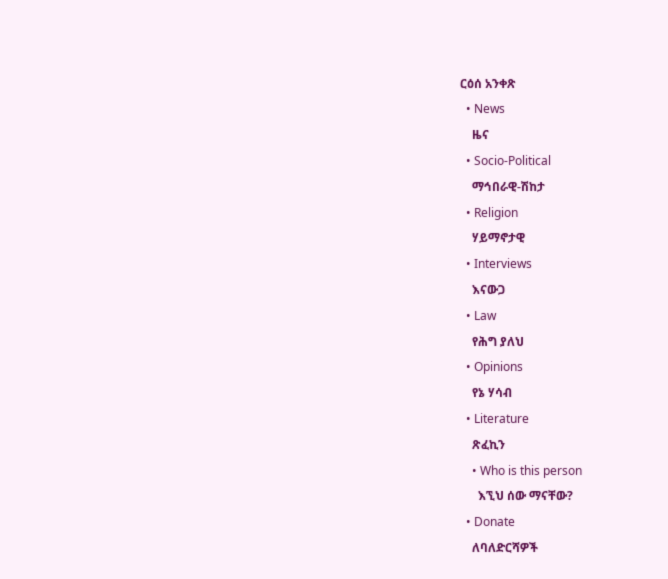ርዕሰ አንቀጽ
  • News
    ዜና
  • Socio-Political
    ማኅበራዊ-ሽከታ
  • Religion
    ሃይማኖታዊ
  • Interviews
    እናውጋ
  • Law
    የሕግ ያለህ
  • Opinions
    የኔ ሃሳብ
  • Literature
    ጽፈኪን
    • Who is this person
      እኚህ ሰው ማናቸው?
  • Donate
    ለባለድርሻዎች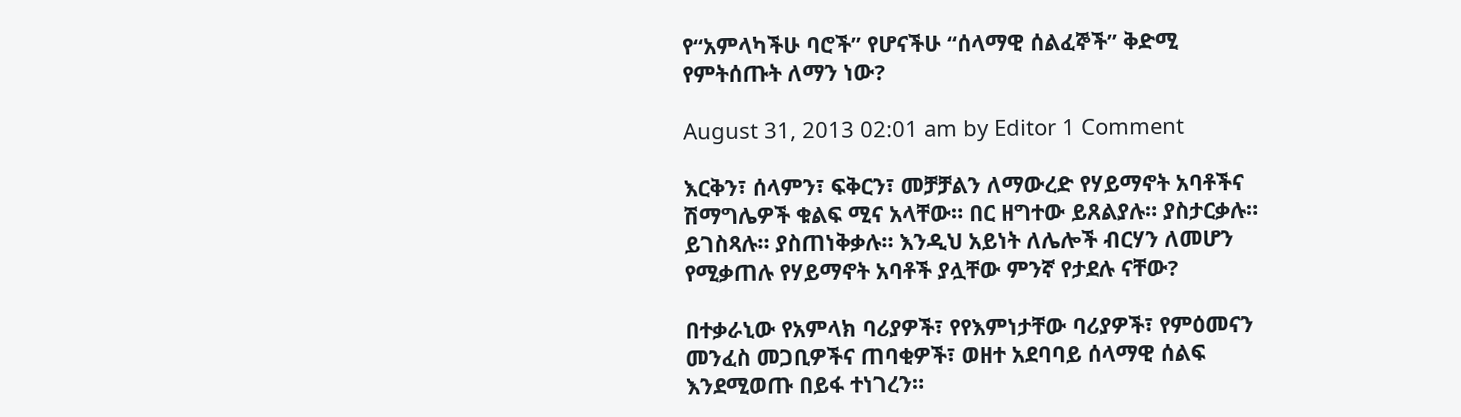የ“አምላካችሁ ባሮች” የሆናችሁ “ሰላማዊ ሰልፈኞች” ቅድሚ የምትሰጡት ለማን ነው?

August 31, 2013 02:01 am by Editor 1 Comment

እርቅን፣ ሰላምን፣ ፍቅርን፣ መቻቻልን ለማውረድ የሃይማኖት አባቶችና ሽማግሌዎች ቁልፍ ሚና አላቸው። በር ዘግተው ይጸልያሉ። ያስታርቃሉ። ይገስጻሉ። ያስጠነቅቃሉ። እንዲህ አይነት ለሌሎች ብርሃን ለመሆን የሚቃጠሉ የሃይማኖት አባቶች ያሏቸው ምንኛ የታደሉ ናቸው?

በተቃራኒው የአምላክ ባሪያዎች፣ የየእምነታቸው ባሪያዎች፣ የምዕመናን መንፈስ መጋቢዎችና ጠባቂዎች፣ ወዘተ አደባባይ ሰላማዊ ሰልፍ እንደሚወጡ በይፋ ተነገረን።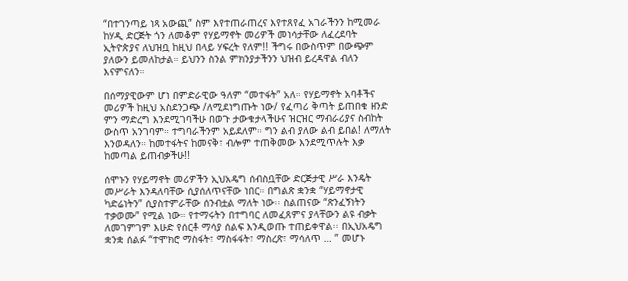“በተገንጣይ ነጻ አውጪ” ስም እየተጠራጠረና እየተጸየፈ አገራችንን ከሚመራ ከሃዲ ድርጅት ጎን ለመቆም የሃይማኖት መሪዎች መነሳታቸው ለፈረደባት ኢትዮጵያና ለህዝቧ ከዚህ በላይ ሃፍረት የለም!! ችግሩ በውስጥም በውጭም ያለውን ይመለከታል። ይህንን ስንል ምክንያታችንን ህዝብ ይረዳዋል ብለን እናምናለን።

በሰማያዊውም ሆነ በምድራዊው ዓለም “መተፋት” አለ። የሃይማኖት አባቶችና መሪዎች ከዚህ አስደንጋጭ /ለሚደነግጡት ነው/ የፈጣሪ ቅጣት ይጠበቁ ዘንድ ምን ማድረግ እንደሚገባችሁ በወጉ ታውቁታላችሁና ዝርዝር ማብራሪያና ስብከት ውስጥ አንገባም። ተግባራችንም አይደለም። ግን ልብ ያለው ልብ ይበል! ለማለት እንወዳለን። ከመተፋትና ከመናቅ፣ ብሎም ተጠቅመው እንደሚጥሉት እቃ ከመጣል ይጠብቃችሁ!!

ሰሞኑን የሃይማኖት መሪዎችን ኢህአዴግ ሰብስቧቸው ድርጅታዊ ሥራ እንዴት መሥራት እንዳለባቸው ሲያሰለጥናቸው ነበር። በግልጽ ቋንቋ “ሃይማኖታዊ ካድሬነትን” ሲያስተምራቸው ሰንብቷል ማለት ነው፡፡ ስልጠናው “ጽንፈኝነትን ተቃወሙ” የሚል ነው። የተማሩትን በተግባር ለመፈጸምና ያላቸውን ልዩ ብቃት ለመገምገም እሁድ የሰርቶ ማሳያ ሰልፍ እንዲወጡ ተጠይቀዋል፡፡ በኢህአዴግ ቋንቋ ሰልፉ “ተሞክሮ ማስፋት፣ ማስፋፋት፣ ማስረጽ፣ ማሳለጥ … ” መሆኑ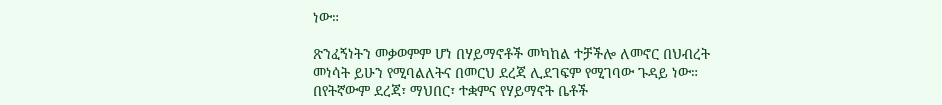ነው።

ጽንፈኝነትን መቃወምም ሆነ በሃይማኖቶች መካከል ተቻችሎ ለመኖር በህብረት መነሳት ይሁን የሚባልለትና በመርህ ደረጃ ሊደገፍም የሚገባው ጉዳይ ነው። በየትኛውም ደረጃ፣ ማህበር፣ ተቋምና የሃይማኖት ቤቶች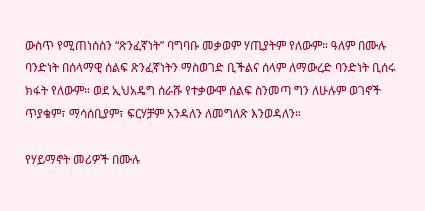ውስጥ የሚጠነሰስን “ጽንፈኛነት” ባግባቡ መቃወም ሃጢያትም የለውም። ዓለም በሙሉ ባንድነት በሰላማዊ ሰልፍ ጽንፈኛነትን ማስወገድ ቢችልና ሰላም ለማውረድ ባንድነት ቢሰሩ ክፋት የለውም። ወደ ኢህአዴግ ሰራሹ የተቃውሞ ሰልፍ ስንመጣ ግን ለሁሉም ወገኖች ጥያቄም፣ ማሳሰቢያም፣ ፍርሃቻም አንዳለን ለመግለጽ እንወዳለን።

የሃይማኖት መሪዎች በሙሉ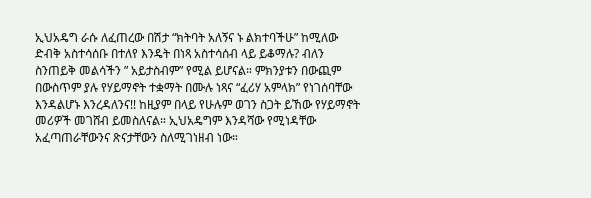ኢህአዴግ ራሱ ለፈጠረው በሽታ “ክትባት አለኝና ኑ ልክተባችሁ” ከሚለው ድብቅ አስተሳሰቡ በተለየ እንዴት በነጻ አስተሳሰብ ላይ ይቆማሉ? ብለን ስንጠይቅ መልሳችን ” አይታስብም” የሚል ይሆናል። ምክንያቱን በውጪም በውስጥም ያሉ የሃይማኖት ተቋማት በሙሉ ነጻና “ፈሪሃ አምላክ” የነገሰባቸው እንዳልሆኑ እንረዳለንና!! ከዚያም በላይ የሁሉም ወገን ስጋት ይኸው የሃይማኖት መሪዎች መገሸብ ይመስለናል። ኢህአዴግም እንዳሻው የሚነዳቸው አፈጣጠራቸውንና ጽናታቸውን ስለሚገነዘብ ነው።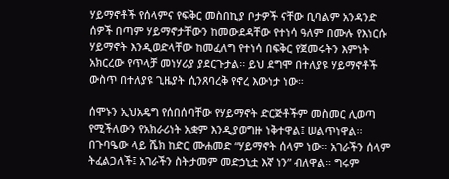ሃይማኖቶች የሰላምና የፍቅር መስበኪያ ቦታዎች ናቸው ቢባልም አንዳንድ ሰዎች በጣም ሃይማኖታቸውን ከመውደዳቸው የተነሳ ዓለም በሙሉ የእነርሱ ሃይማኖት እንዲወድላቸው ከመፈለግ የተነሳ በፍቅር የጀመሩትን እምነት አክርረው የጥላቻ መነሃሪያ ያደርጉታል፡፡ ይህ ደግሞ በተለያዩ ሃይማኖቶች ውስጥ በተለያዩ ጊዜያት ሲንጸባረቅ የኖረ እውነታ ነው።

ሰሞኑን ኢህአዴግ የሰበሰባቸው የሃይማኖት ድርጅቶችም መስመር ሊወጣ የሚችለውን የአክራሪነት አቋም እንዲያወግዙ ነቅተዋል፤ ሠልጥነዋል፡፡ በጉባዔው ላይ ሼክ ከድር ሙሐመድ “ሃይማኖት ሰላም ነው። አገራችን ሰላም ትፈልጋለች፤ አገራችን ስትታመም መድኃኒቷ እኛ ነን” ብለዋል። ግሩም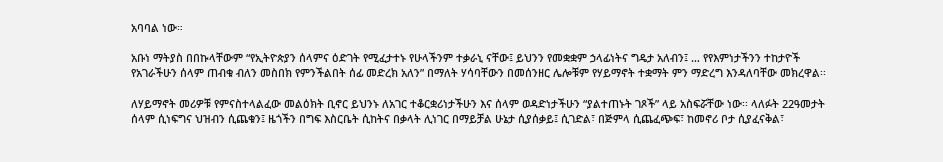አባባል ነው።

አቡነ ማትያስ በበኩላቸውም “የኢትዮጵያን ሰላምና ዕድገት የሚፈታተኑ የሁላችንም ተቃራኒ ናቸው፤ ይህንን የመቋቋም ኃላፊነትና ግዴታ አለብን፤ … የየእምነታችንን ተከታዮች የአገራችሁን ሰላም ጠብቁ ብለን መስበክ የምንችልበት ሰፊ መድረክ አለን” በማለት ሃሳባቸውን በመሰንዘር ሌሎቹም የሃይማኖት ተቋማት ምን ማድረግ እንዳለባቸው መክረዋል፡፡

ለሃይማኖት መሪዎቹ የምናስተላልፈው መልዕክት ቢኖር ይህንኑ ለአገር ተቆርቋሪነታችሁን እና ሰላም ወዳድነታችሁን “ያልተጠኑት ገጾች” ላይ አስፍሯቸው ነው፡፡ ላለፉት 22ዓመታት ሰላም ሲነፍግና ህዝብን ሲጨቁን፤ ዜጎችን በግፍ እስርቤት ሲከትና በቃላት ሊነገር በማይቻል ሁኔታ ሲያሰቃይ፤ ሲገድል፣ በጅምላ ሲጨፈጭፍ፣ ከመኖሪ ቦታ ሲያፈናቅል፣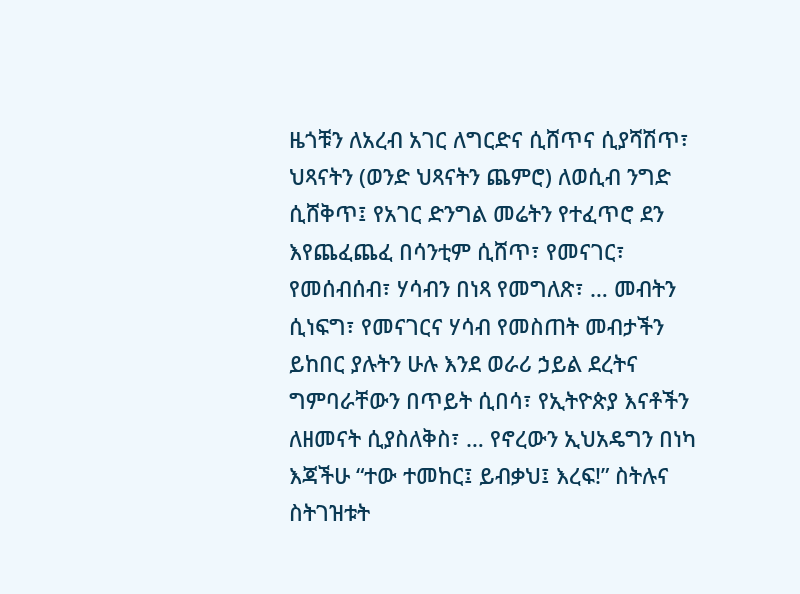ዜጎቹን ለአረብ አገር ለግርድና ሲሸጥና ሲያሻሽጥ፣ ህጻናትን (ወንድ ህጻናትን ጨምሮ) ለወሲብ ንግድ ሲሸቅጥ፤ የአገር ድንግል መሬትን የተፈጥሮ ደን እየጨፈጨፈ በሳንቲም ሲሸጥ፣ የመናገር፣ የመሰብሰብ፣ ሃሳብን በነጻ የመግለጽ፣ … መብትን ሲነፍግ፣ የመናገርና ሃሳብ የመስጠት መብታችን ይከበር ያሉትን ሁሉ እንደ ወራሪ ኃይል ደረትና ግምባራቸውን በጥይት ሲበሳ፣ የኢትዮጵያ እናቶችን ለዘመናት ሲያስለቅስ፣ … የኖረውን ኢህአዴግን በነካ እጃችሁ “ተው ተመከር፤ ይብቃህ፤ እረፍ!” ስትሉና ስትገዝቱት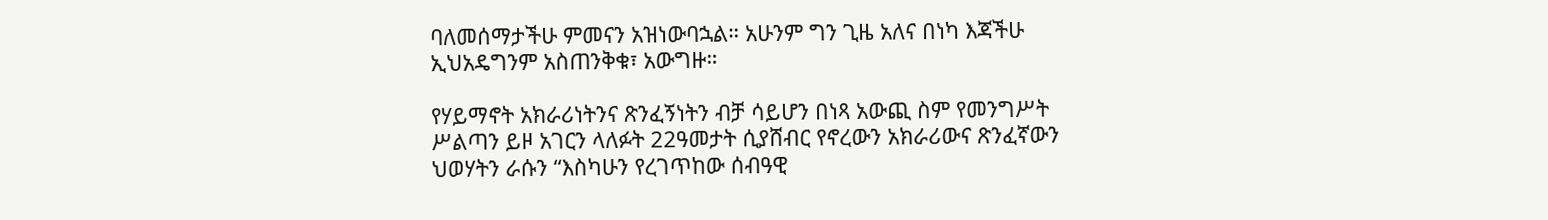ባለመሰማታችሁ ምመናን አዝነውባኋል። አሁንም ግን ጊዜ አለና በነካ እጃችሁ ኢህአዴግንም አስጠንቅቁ፣ አውግዙ።

የሃይማኖት አክራሪነትንና ጽንፈኝነትን ብቻ ሳይሆን በነጻ አውጪ ስም የመንግሥት ሥልጣን ይዞ አገርን ላለፉት 22ዓመታት ሲያሸብር የኖረውን አክራሪውና ጽንፈኛውን ህወሃትን ራሱን “እስካሁን የረገጥከው ሰብዓዊ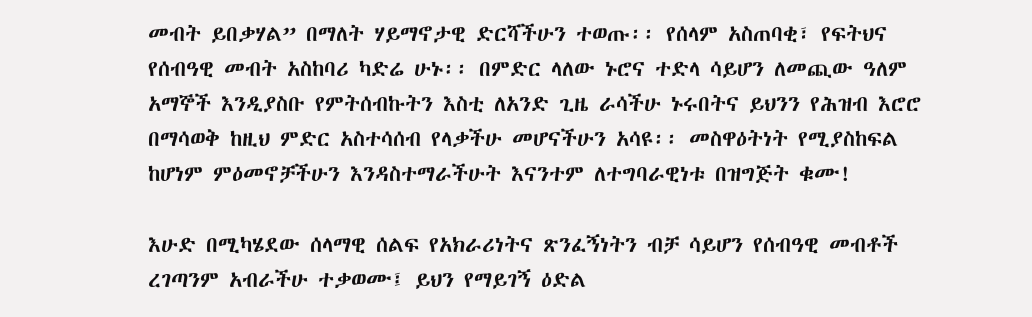መብት ይበቃሃል” በማለት ሃይማኖታዊ ድርሻችሁን ተወጡ፡፡ የሰላም አስጠባቂ፣ የፍትህና የሰብዓዊ መብት አስከባሪ ካድሬ ሁኑ፡፡ በምድር ላለው ኑሮና ተድላ ሳይሆን ለመጪው ዓለም አማኞች እንዲያስቡ የምትሰብኩትን እስቲ ለአንድ ጊዜ ራሳችሁ ኑሩበትና ይህንን የሕዝብ እሮሮ በማሳወቅ ከዚህ ምድር አስተሳሰብ የላቃችሁ መሆናችሁን አሳዩ፡፡ መስዋዕትነት የሚያስከፍል ከሆነም ምዕመኖቻችሁን እንዳስተማራችሁት እናንተም ለተግባራዊነቱ በዝግጅት ቁሙ!

እሁድ በሚካሄደው ሰላማዊ ሰልፍ የአክራሪነትና ጽንፈኝነትን ብቻ ሳይሆን የሰብዓዊ መብቶች ረገጣንም አብራችሁ ተቃወሙ፤ ይህን የማይገኝ ዕድል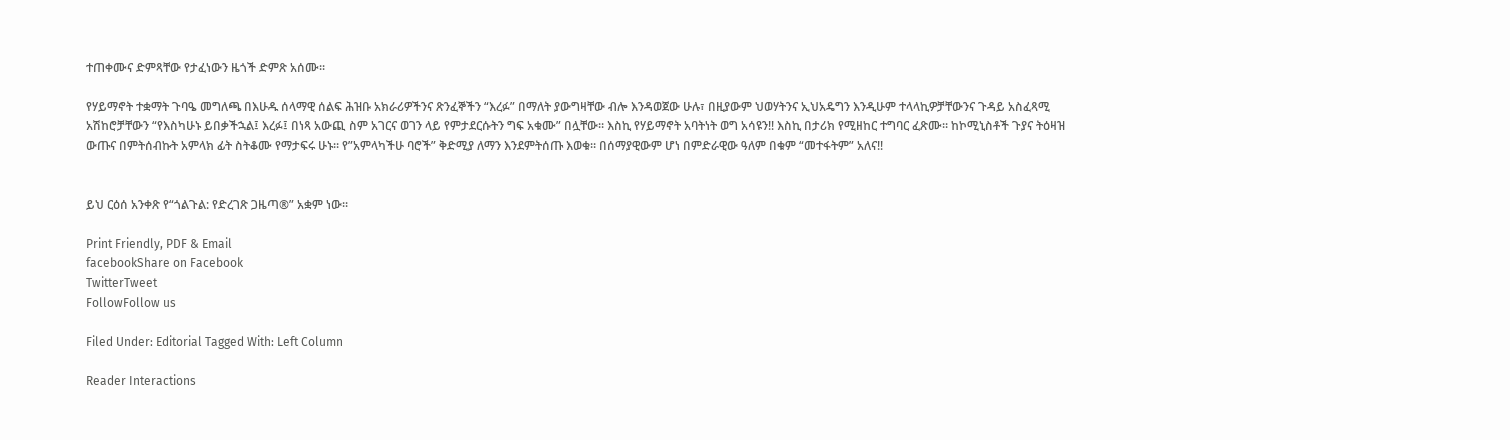ተጠቀሙና ድምጻቸው የታፈነውን ዜጎች ድምጽ አሰሙ፡፡

የሃይማኖት ተቋማት ጉባዔ መግለጫ በእሁዱ ሰላማዊ ሰልፍ ሕዝቡ አክራሪዎችንና ጽንፈኞችን “እረፉ” በማለት ያውግዛቸው ብሎ እንዳወጀው ሁሉ፣ በዚያውም ህወሃትንና ኢህአዴግን እንዲሁም ተላላኪዎቻቸውንና ጉዳይ አስፈጻሚ አሽከሮቻቸውን “የእስካሁኑ ይበቃችኋል፤ እረፉ፤ በነጻ አውጪ ስም አገርና ወገን ላይ የምታደርሱትን ግፍ አቁሙ” በሏቸው። እስኪ የሃይማኖት አባትነት ወግ አሳዩን!! እስኪ በታሪክ የሚዘከር ተግባር ፈጽሙ። ከኮሚኒስቶች ጉያና ትዕዛዝ ውጡና በምትሰብኩት አምላክ ፊት ስትቆሙ የማታፍሩ ሁኑ። የ”አምላካችሁ ባሮች” ቅድሚያ ለማን እንደምትሰጡ እወቁ። በሰማያዊውም ሆነ በምድራዊው ዓለም በቁም “መተፋትም” አለና!!


ይህ ርዕሰ አንቀጽ የ“ጎልጉል: የድረገጽ ጋዜጣ®” አቋም ነው፡፡

Print Friendly, PDF & Email
facebookShare on Facebook
TwitterTweet
FollowFollow us

Filed Under: Editorial Tagged With: Left Column

Reader Interactions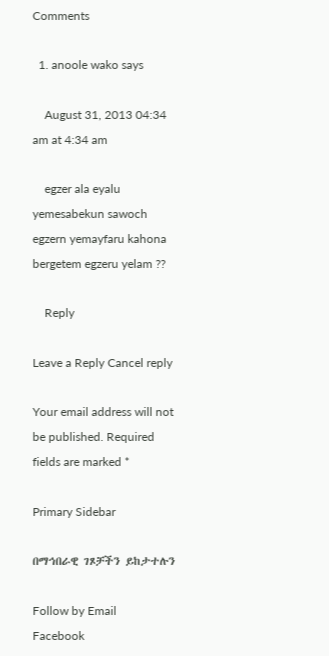Comments

  1. anoole wako says

    August 31, 2013 04:34 am at 4:34 am

    egzer ala eyalu yemesabekun sawoch egzern yemayfaru kahona bergetem egzeru yelam ??

    Reply

Leave a Reply Cancel reply

Your email address will not be published. Required fields are marked *

Primary Sidebar

በማኅበራዊ ገጾቻችን ይከታተሉን

Follow by Email
Facebook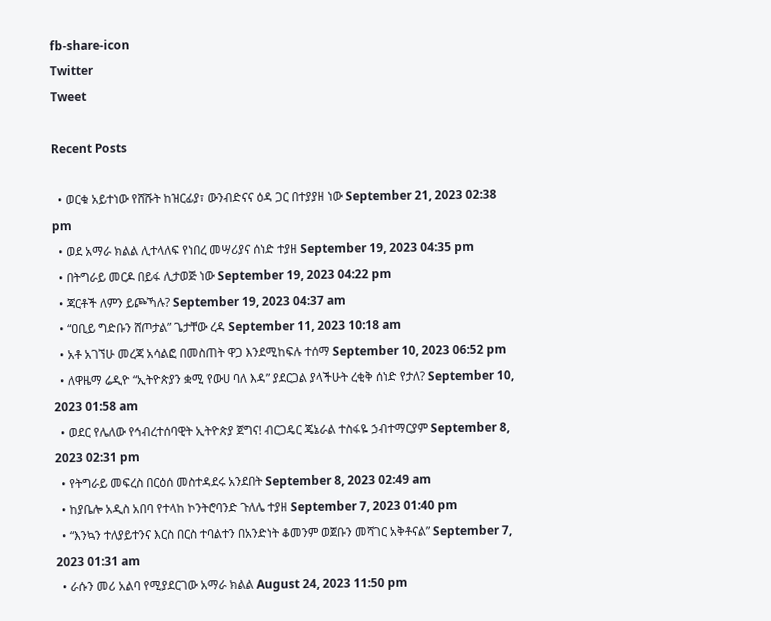fb-share-icon
Twitter
Tweet

Recent Posts

  • ወርቁ አይተነው የሸሹት ከዝርፊያ፣ ውንብድናና ዕዳ ጋር በተያያዘ ነው September 21, 2023 02:38 pm
  • ወደ አማራ ክልል ሊተላለፍ የነበረ መሣሪያና ሰነድ ተያዘ September 19, 2023 04:35 pm
  • በትግራይ መርዶ በይፋ ሊታወጅ ነው September 19, 2023 04:22 pm
  • ጃርቶች ለምን ይጮኻሉ? September 19, 2023 04:37 am
  • “ዐቢይ ግድቡን ሸጦታል” ጌታቸው ረዳ September 11, 2023 10:18 am
  • አቶ አገኘሁ መረጃ አሳልፎ በመስጠት ዋጋ እንደሚከፍሉ ተሰማ September 10, 2023 06:52 pm
  • ለዋዜማ ሬዲዮ “ኢትዮጵያን ቋሚ የውሀ ባለ እዳ” ያደርጋል ያላችሁት ረቂቅ ሰነድ የታለ? September 10, 2023 01:58 am
  • ወደር የሌለው የኅብረተሰባዊት ኢትዮጵያ ጀግና! ብርጋዴር ጄኔራል ተስፋዬ ኃብተማርያም September 8, 2023 02:31 pm
  • የትግራይ መፍረስ በርዕሰ መስተዳደሩ አንደበት September 8, 2023 02:49 am
  • ከያቤሎ አዲስ አበባ የተላከ ኮንትሮባንድ ጉለሌ ተያዘ September 7, 2023 01:40 pm
  • “እንኳን ተለያይተንና እርስ በርስ ተባልተን በአንድነት ቆመንም ወጀቡን መሻገር አቅቶናል” September 7, 2023 01:31 am
  • ራሱን መሪ አልባ የሚያደርገው አማራ ክልል August 24, 2023 11:50 pm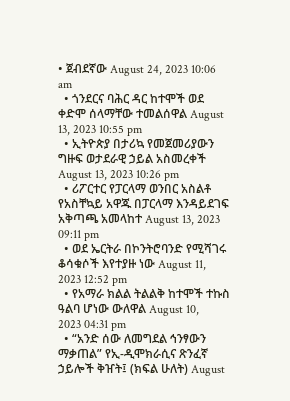• ጀብደኛው August 24, 2023 10:06 am
  • ጎንደርና ባሕር ዳር ከተሞች ወደ ቀድሞ ሰላማቸው ተመልሰዋል August 13, 2023 10:55 pm
  • ኢትዮጵያ በታሪኳ የመጀመሪያውን ግዙፍ ወታደራዊ ኃይል አስመረቀች August 13, 2023 10:26 pm
  • ሪፖርተር የፓርላማ ወንበር አስልቶ የአስቸኳይ አዋጁ በፓርላማ እንዳይደገፍ አቅጣጫ አመላከተ August 13, 2023 09:11 pm
  • ወደ ኤርትራ በኮንትሮባንድ የሚሻገሩ ቆሳቁሶች እየተያዙ ነው August 11, 2023 12:52 pm
  • የአማራ ክልል ትልልቅ ከተሞች ተኩስ ዓልባ ሆነው ውለዋል August 10, 2023 04:31 pm
  • “አንድ ሰው ለመግደል ኅንፃውን ማቃጠል” የኢ-ዲሞክራሲና ጽንፈኛ ኃይሎች ቅዠት፤ (ክፍል ሁለት) August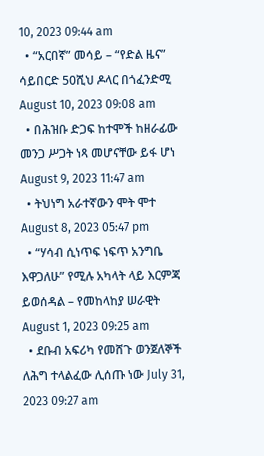10, 2023 09:44 am
  • “አርበኛ” መሳይ – “የድል ዜና” ሳይበርድ 50ሺህ ዶላር በጎፈንድሚ August 10, 2023 09:08 am
  • በሕዝቡ ድጋፍ ከተሞች ከዘራፊው መንጋ ሥጋት ነጻ መሆናቸው ይፋ ሆነ August 9, 2023 11:47 am
  • ትህነግ አራተኛውን ሞት ሞተ  August 8, 2023 05:47 pm
  • “ሃሳብ ሲነጥፍ ነፍጥ አንግቤ እዋጋለሁ” የሚሉ አካላት ላይ እርምጃ ይወሰዳል – የመከላከያ ሠራዊት August 1, 2023 09:25 am
  • ደቡብ አፍሪካ የመሸጉ ወንጀለኞች ለሕግ ተላልፈው ሊሰጡ ነው July 31, 2023 09:27 am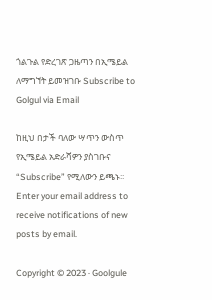ጎልጉል የድረገጽ ጋዜጣን በኢሜይል ለማግኘት ይመዝገቡ Subscribe to Golgul via Email

ከዚህ በታች ባለው ሣጥን ውስጥ የኢሜይል አድራሻዎን ያስገቡና “Subscribe” የሚለውን ይጫኑ፡፡
Enter your email address to receive notifications of new posts by email.

Copyright © 2023 · Goolgule